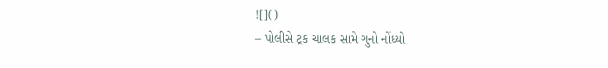![]()
– પોલીસે ટ્રક ચાલક સામે ગુનો નોંધ્યો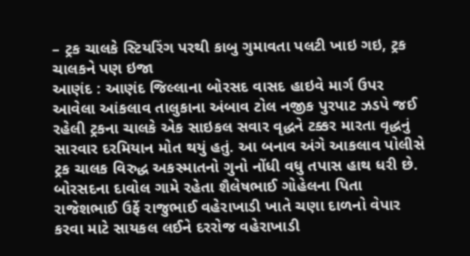– ટ્રક ચાલકે સ્ટિયરિંગ પરથી કાબુ ગુમાવતા પલટી ખાઇ ગઇ, ટ્રક ચાલકને પણ ઇજા
આણંદ : આણંદ જિલ્લાના બોરસદ વાસદ હાઇવે માર્ગ ઉપર આવેલા આંકલાવ તાલુકાના અંબાવ ટોલ નજીક પુરપાટ ઝડપે જઈ રહેલી ટ્રકના ચાલકે એક સાઇકલ સવાર વૃદ્ધને ટક્કર મારતા વૃદ્ધનું સારવાર દરમિયાન મોત થયું હતું. આ બનાવ અંગે આકલાવ પોલીસે ટ્રક ચાલક વિરુદ્ધ અકસ્માતનો ગુનો નોંધી વધુ તપાસ હાથ ધરી છે.
બોરસદના દાવોલ ગામે રહેતા શૈલેષભાઈ ગોહેલના પિતા રાજેશભાઈ ઉર્ફે રાજુભાઈ વહેરાખાડી ખાતે ચણા દાળનો વેપાર કરવા માટે સાયકલ લઈને દરરોજ વહેરાખાડી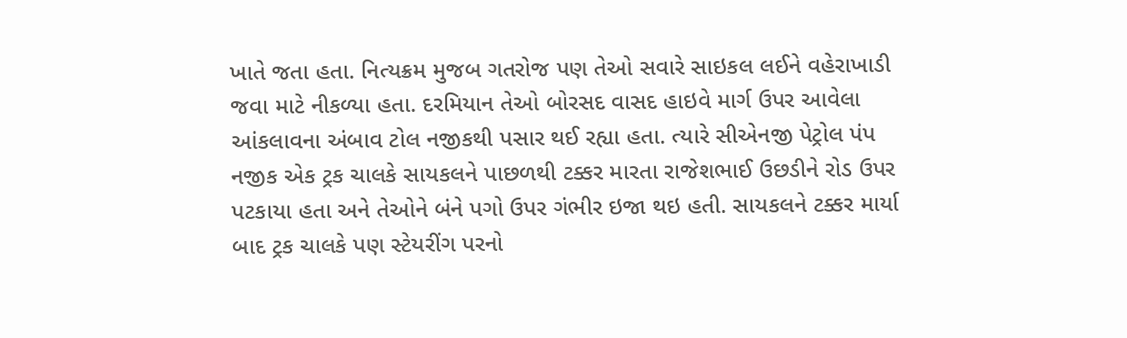ખાતે જતા હતા. નિત્યક્રમ મુજબ ગતરોજ પણ તેઓ સવારે સાઇકલ લઈને વહેરાખાડી જવા માટે નીકળ્યા હતા. દરમિયાન તેઓ બોરસદ વાસદ હાઇવે માર્ગ ઉપર આવેલા આંકલાવના અંબાવ ટોલ નજીકથી પસાર થઈ રહ્યા હતા. ત્યારે સીએનજી પેટ્રોલ પંપ નજીક એક ટ્રક ચાલકે સાયકલને પાછળથી ટક્કર મારતા રાજેશભાઈ ઉછડીને રોડ ઉપર પટકાયા હતા અને તેઓને બંને પગો ઉપર ગંભીર ઇજા થઇ હતી. સાયકલને ટક્કર માર્યા બાદ ટ્રક ચાલકે પણ સ્ટેયરીંગ પરનો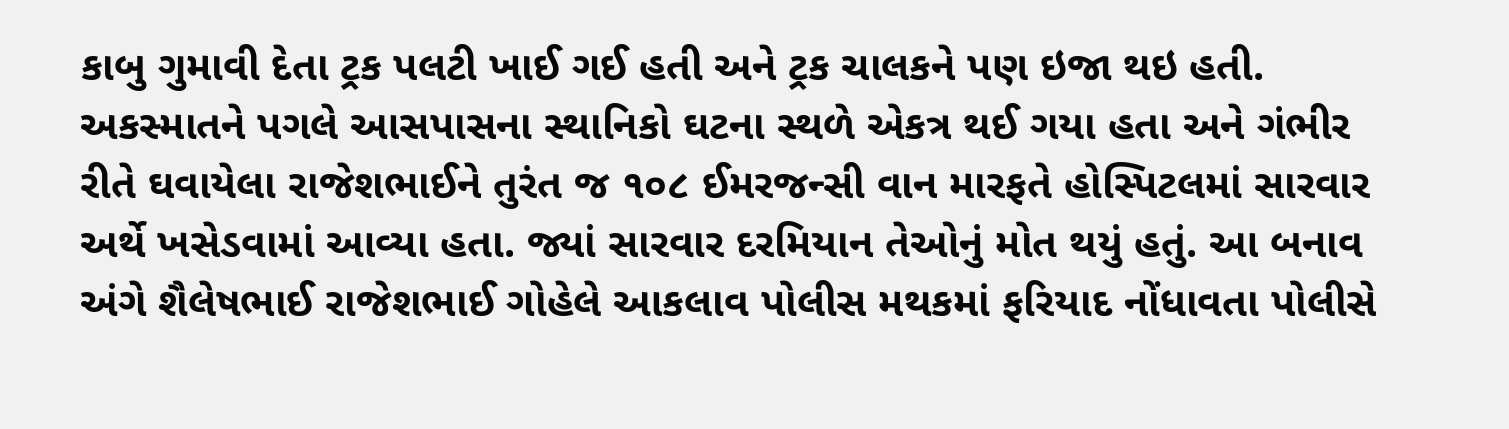કાબુ ગુમાવી દેતા ટ્રક પલટી ખાઈ ગઈ હતી અને ટ્રક ચાલકને પણ ઇજા થઇ હતી.
અકસ્માતને પગલે આસપાસના સ્થાનિકો ઘટના સ્થળે એકત્ર થઈ ગયા હતા અને ગંભીર રીતે ઘવાયેલા રાજેશભાઈને તુરંત જ ૧૦૮ ઈમરજન્સી વાન મારફતે હોસ્પિટલમાં સારવાર અર્થે ખસેડવામાં આવ્યા હતા. જ્યાં સારવાર દરમિયાન તેઓનું મોત થયું હતું. આ બનાવ અંગે શૈલેષભાઈ રાજેશભાઈ ગોહેલે આકલાવ પોલીસ મથકમાં ફરિયાદ નોંધાવતા પોલીસે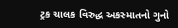ટ્રક ચાલક વિરુદ્ધ અકસ્માતનો ગુનો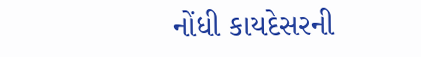નોંધી કાયદેસરની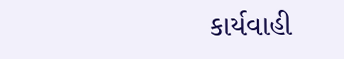કાર્યવાહી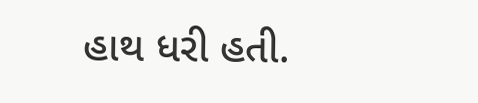હાથ ધરી હતી.